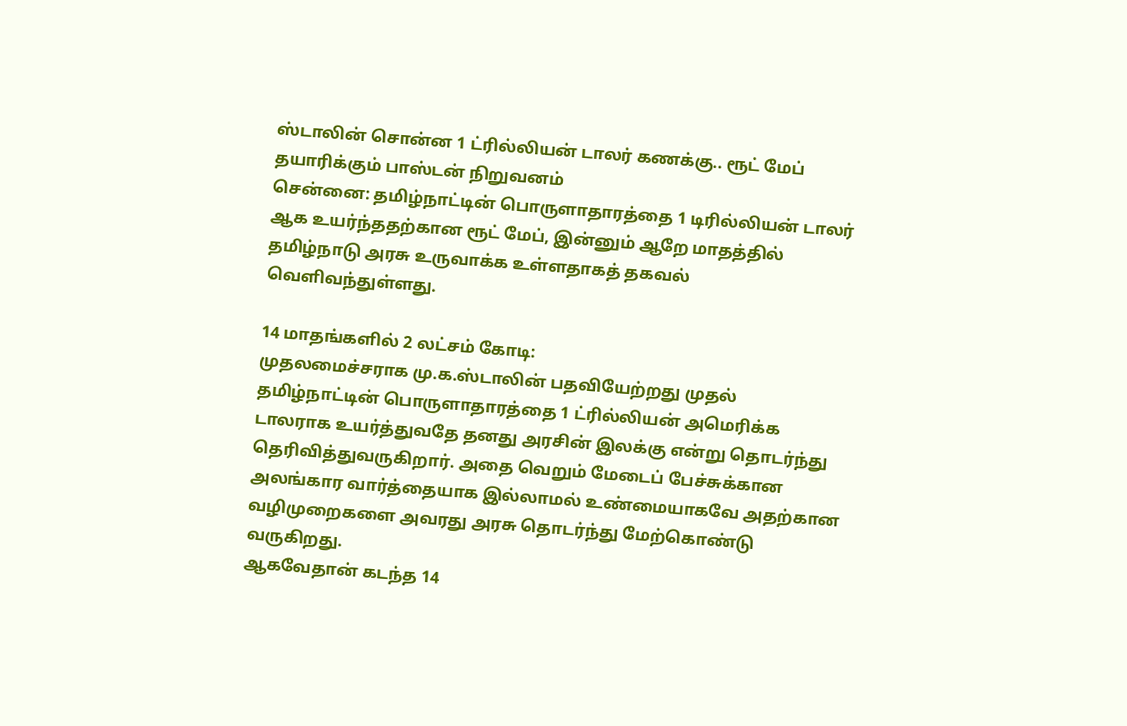ஸ்டாலின் சொன்ன 1 ட்ரில்லியன் டாலர் கணக்கு.. ரூட் மேப் தயாரிக்கும் பாஸ்டன் நிறுவனம்
சென்னை: தமிழ்நாட்டின் பொருளாதாரத்தை 1 டிரில்லியன் டாலர் ஆக உயர்ந்ததற்கான ரூட் மேப், இன்னும் ஆறே மாதத்தில் தமிழ்நாடு அரசு உருவாக்க உள்ளதாகத் தகவல் வெளிவந்துள்ளது.

14 மாதங்களில் 2 லட்சம் கோடி:
முதலமைச்சராக மு.க.ஸ்டாலின் பதவியேற்றது முதல் தமிழ்நாட்டின் பொருளாதாரத்தை 1 ட்ரில்லியன் அமெரிக்க டாலராக உயர்த்துவதே தனது அரசின் இலக்கு என்று தொடர்ந்து தெரிவித்துவருகிறார். அதை வெறும் மேடைப் பேச்சுக்கான அலங்கார வார்த்தையாக இல்லாமல் உண்மையாகவே அதற்கான வழிமுறைகளை அவரது அரசு தொடர்ந்து மேற்கொண்டு வருகிறது.
ஆகவேதான் கடந்த 14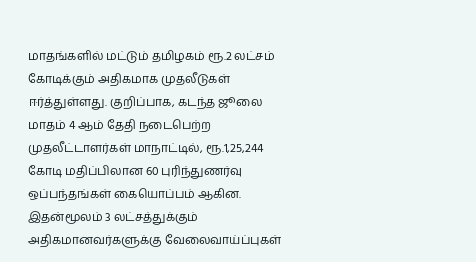மாதங்களில் மட்டும் தமிழகம் ரூ.2 லட்சம் கோடிக்கும் அதிகமாக முதலீடுகள் ஈர்த்துள்ளது. குறிப்பாக, கடந்த ஜூலை மாதம் 4 ஆம் தேதி நடைபெற்ற முதலீட்டாளர்கள் மாநாட்டில், ரூ.1,25,244 கோடி மதிப்பிலான 60 புரிந்துணர்வு ஒப்பந்தங்கள் கையொப்பம் ஆகின.
இதன்மூலம் 3 லட்சத்துக்கும் அதிகமானவர்களுக்கு வேலைவாய்ப்புகள்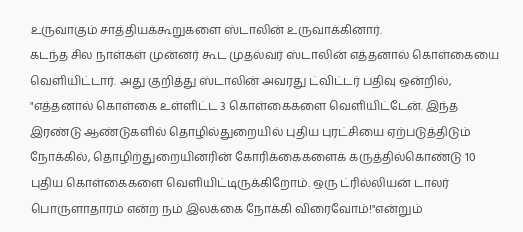உருவாகும் சாத்தியக்கூறுகளை ஸ்டாலின் உருவாக்கினார்.
கடந்த சில நாள்கள் முன்னர் கூட முதல்வர் ஸ்டாலின் எத்தனால் கொள்கையை வெளியிட்டார். அது குறித்து ஸ்டாலின் அவரது ட்விட்டர் பதிவு ஒன்றில், "எத்தனால் கொள்கை உள்ளிட்ட 3 கொள்கைகளை வெளியிட்டேன். இந்த இரண்டு ஆண்டுகளில் தொழில்துறையில் புதிய புரட்சியை ஏற்படுத்திடும் நோக்கில், தொழிற்துறையினரின் கோரிக்கைகளைக் கருத்தில்கொண்டு 10 புதிய கொள்கைகளை வெளியிட்டிருக்கிறோம். ஒரு ட்ரில்லியன் டாலர் பொருளாதாரம் என்ற நம் இலக்கை நோக்கி விரைவோம்!"என்றும்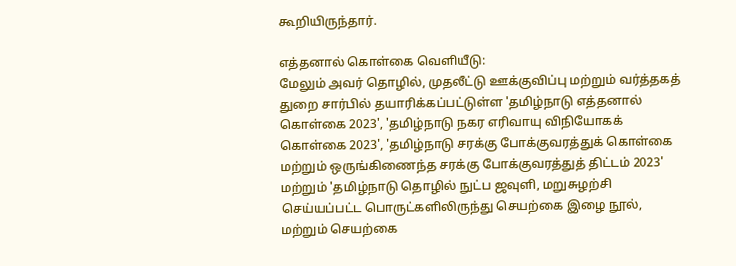கூறியிருந்தார்.

எத்தனால் கொள்கை வெளியீடு:
மேலும் அவர் தொழில், முதலீட்டு ஊக்குவிப்பு மற்றும் வர்த்தகத் துறை சார்பில் தயாரிக்கப்பட்டுள்ள 'தமிழ்நாடு எத்தனால் கொள்கை 2023', 'தமிழ்நாடு நகர எரிவாயு விநியோகக் கொள்கை 2023', 'தமிழ்நாடு சரக்கு போக்குவரத்துக் கொள்கை மற்றும் ஒருங்கிணைந்த சரக்கு போக்குவரத்துத் திட்டம் 2023' மற்றும் 'தமிழ்நாடு தொழில் நுட்ப ஜவுளி, மறுசுழற்சி செய்யப்பட்ட பொருட்களிலிருந்து செயற்கை இழை நூல், மற்றும் செயற்கை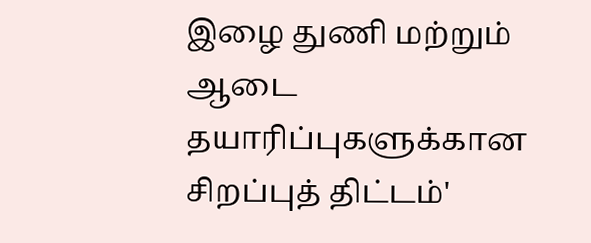இழை துணி மற்றும் ஆடை தயாரிப்புகளுக்கான சிறப்புத் திட்டம்'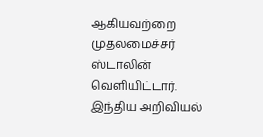ஆகியவற்றை முதலமைச்சர் ஸ்டாலின் வெளியிட்டார்.
இந்திய அறிவியல்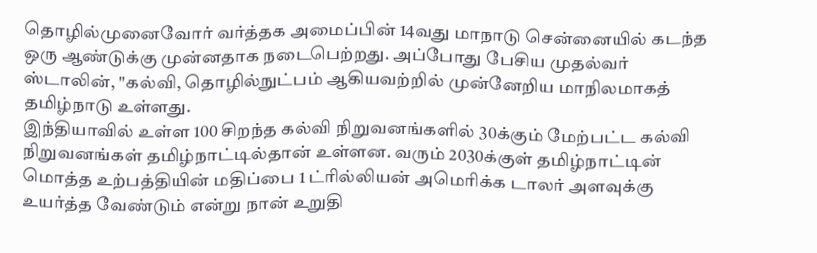தொழில்முனைவோர் வர்த்தக அமைப்பின் 14வது மாநாடு சென்னையில் கடந்த ஒரு ஆண்டுக்கு முன்னதாக நடைபெற்றது. அப்போது பேசிய முதல்வர் ஸ்டாலின், "கல்வி, தொழில்நுட்பம் ஆகியவற்றில் முன்னேறிய மாநிலமாகத் தமிழ்நாடு உள்ளது.
இந்தியாவில் உள்ள 100 சிறந்த கல்வி நிறுவனங்களில் 30க்கும் மேற்பட்ட கல்வி நிறுவனங்கள் தமிழ்நாட்டில்தான் உள்ளன. வரும் 2030க்குள் தமிழ்நாட்டின் மொத்த உற்பத்தியின் மதிப்பை 1 ட்ரில்லியன் அமெரிக்க டாலர் அளவுக்கு உயர்த்த வேண்டும் என்று நான் உறுதி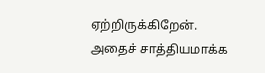ஏற்றிருக்கிறேன்.
அதைச் சாத்தியமாக்க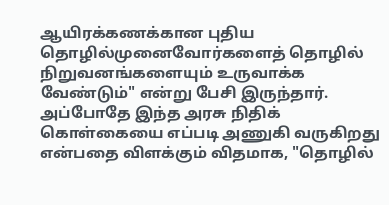ஆயிரக்கணக்கான புதிய தொழில்முனைவோர்களைத் தொழில் நிறுவனங்களையும் உருவாக்க வேண்டும்" என்று பேசி இருந்தார். அப்போதே இந்த அரசு நிதிக் கொள்கையை எப்படி அணுகி வருகிறது என்பதை விளக்கும் விதமாக, "தொழில்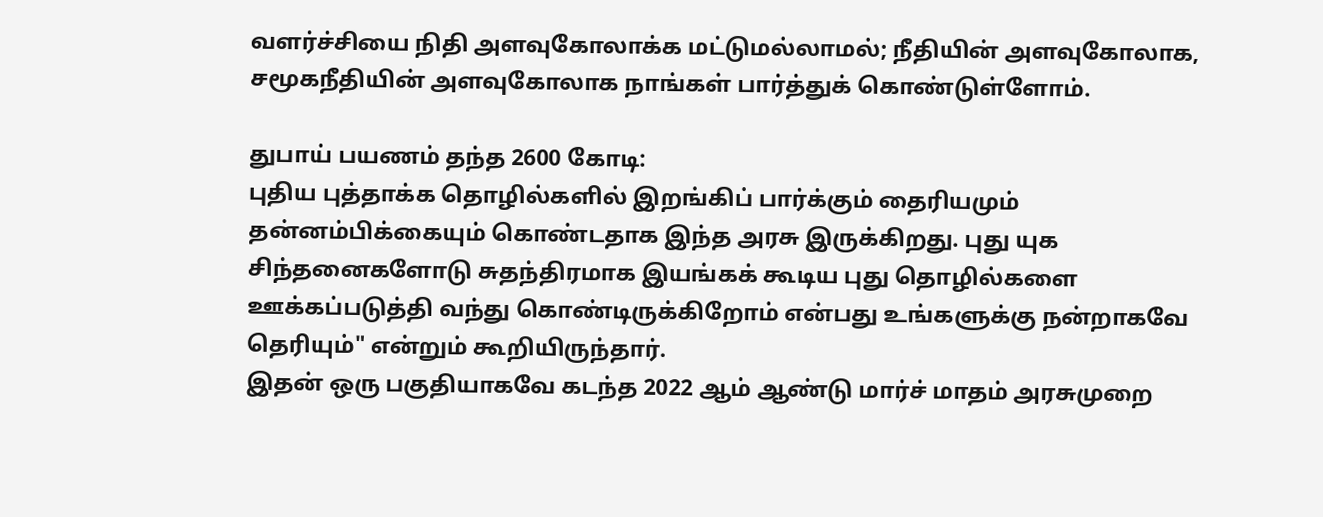வளர்ச்சியை நிதி அளவுகோலாக்க மட்டுமல்லாமல்; நீதியின் அளவுகோலாக, சமூகநீதியின் அளவுகோலாக நாங்கள் பார்த்துக் கொண்டுள்ளோம்.

துபாய் பயணம் தந்த 2600 கோடி:
புதிய புத்தாக்க தொழில்களில் இறங்கிப் பார்க்கும் தைரியமும் தன்னம்பிக்கையும் கொண்டதாக இந்த அரசு இருக்கிறது. புது யுக சிந்தனைகளோடு சுதந்திரமாக இயங்கக் கூடிய புது தொழில்களை ஊக்கப்படுத்தி வந்து கொண்டிருக்கிறோம் என்பது உங்களுக்கு நன்றாகவே தெரியும்" என்றும் கூறியிருந்தார்.
இதன் ஒரு பகுதியாகவே கடந்த 2022 ஆம் ஆண்டு மார்ச் மாதம் அரசுமுறை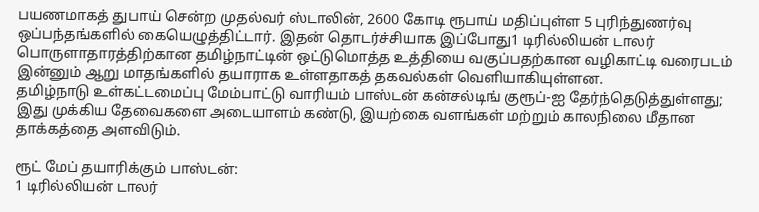பயணமாகத் துபாய் சென்ற முதல்வர் ஸ்டாலின், 2600 கோடி ரூபாய் மதிப்புள்ள 5 புரிந்துணர்வு ஒப்பந்தங்களில் கையெழுத்திட்டார். இதன் தொடர்ச்சியாக இப்போது1 டிரில்லியன் டாலர் பொருளாதாரத்திற்கான தமிழ்நாட்டின் ஒட்டுமொத்த உத்தியை வகுப்பதற்கான வழிகாட்டி வரைபடம் இன்னும் ஆறு மாதங்களில் தயாராக உள்ளதாகத் தகவல்கள் வெளியாகியுள்ளன.
தமிழ்நாடு உள்கட்டமைப்பு மேம்பாட்டு வாரியம் பாஸ்டன் கன்சல்டிங் குரூப்-ஐ தேர்ந்தெடுத்துள்ளது; இது முக்கிய தேவைகளை அடையாளம் கண்டு, இயற்கை வளங்கள் மற்றும் காலநிலை மீதான தாக்கத்தை அளவிடும்.

ரூட் மேப் தயாரிக்கும் பாஸ்டன்:
1 டிரில்லியன் டாலர்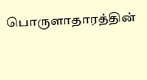பொருளாதாரத்தின்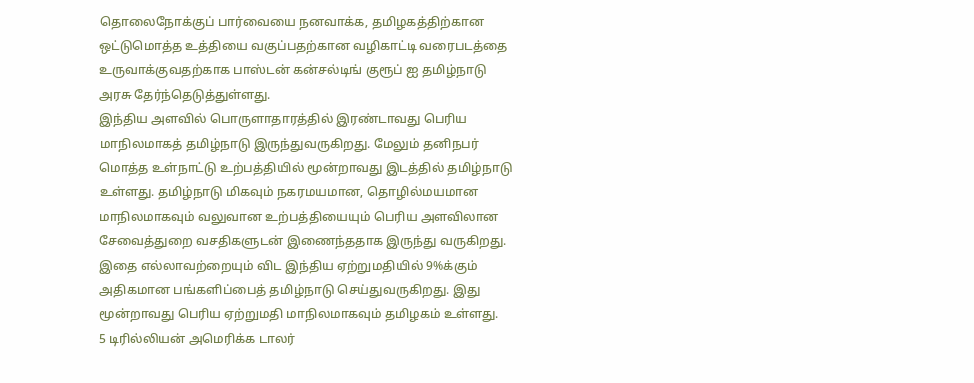தொலைநோக்குப் பார்வையை நனவாக்க, தமிழகத்திற்கான ஒட்டுமொத்த உத்தியை வகுப்பதற்கான வழிகாட்டி வரைபடத்தை உருவாக்குவதற்காக பாஸ்டன் கன்சல்டிங் குரூப் ஐ தமிழ்நாடு அரசு தேர்ந்தெடுத்துள்ளது.
இந்திய அளவில் பொருளாதாரத்தில் இரண்டாவது பெரிய மாநிலமாகத் தமிழ்நாடு இருந்துவருகிறது. மேலும் தனிநபர் மொத்த உள்நாட்டு உற்பத்தியில் மூன்றாவது இடத்தில் தமிழ்நாடு உள்ளது. தமிழ்நாடு மிகவும் நகரமயமான, தொழில்மயமான மாநிலமாகவும் வலுவான உற்பத்தியையும் பெரிய அளவிலான சேவைத்துறை வசதிகளுடன் இணைந்ததாக இருந்து வருகிறது.
இதை எல்லாவற்றையும் விட இந்திய ஏற்றுமதியில் 9%க்கும் அதிகமான பங்களிப்பைத் தமிழ்நாடு செய்துவருகிறது. இது மூன்றாவது பெரிய ஏற்றுமதி மாநிலமாகவும் தமிழகம் உள்ளது.
5 டிரில்லியன் அமெரிக்க டாலர்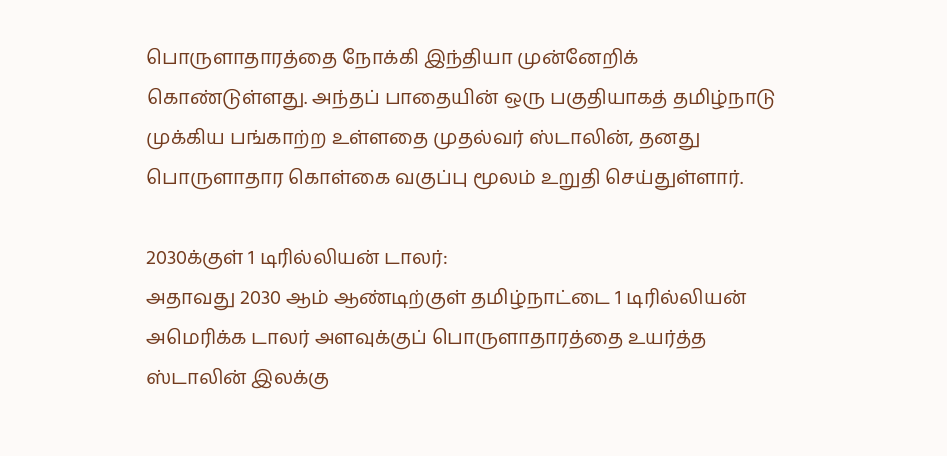பொருளாதாரத்தை நோக்கி இந்தியா முன்னேறிக் கொண்டுள்ளது. அந்தப் பாதையின் ஒரு பகுதியாகத் தமிழ்நாடு முக்கிய பங்காற்ற உள்ளதை முதல்வர் ஸ்டாலின், தனது பொருளாதார கொள்கை வகுப்பு மூலம் உறுதி செய்துள்ளார்.

2030க்குள் 1 டிரில்லியன் டாலர்:
அதாவது 2030 ஆம் ஆண்டிற்குள் தமிழ்நாட்டை 1 டிரில்லியன் அமெரிக்க டாலர் அளவுக்குப் பொருளாதாரத்தை உயர்த்த ஸ்டாலின் இலக்கு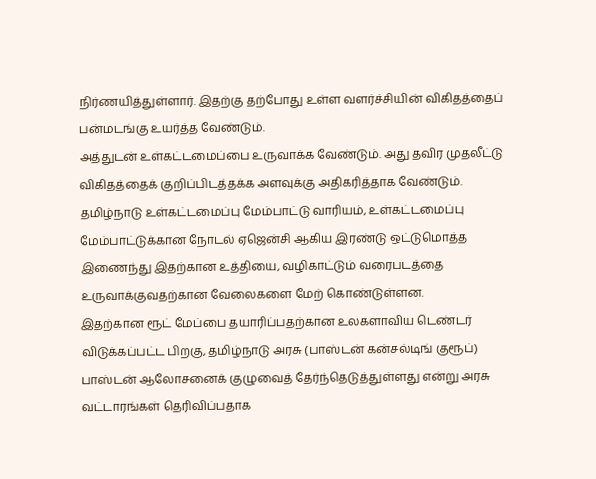நிர்ணயித்துள்ளார். இதற்கு தற்போது உள்ள வளர்ச்சியின் விகிதத்தைப் பன்மடங்கு உயர்த்த வேண்டும்.
அத்துடன் உள்கட்டமைப்பை உருவாக்க வேண்டும். அது தவிர முதலீட்டு விகிதத்தைக் குறிப்பிடத்தக்க அளவுக்கு அதிகரித்தாக வேண்டும்.
தமிழ்நாடு உள்கட்டமைப்பு மேம்பாட்டு வாரியம், உள்கட்டமைப்பு மேம்பாட்டுக்கான நோடல் ஏஜென்சி ஆகிய இரண்டு ஒட்டுமொத்த இணைந்து இதற்கான உத்தியை, வழிகாட்டும் வரைபடத்தை உருவாக்குவதற்கான வேலைகளை மேற் கொண்டுள்ளன.
இதற்கான ரூட் மேப்பை தயாரிப்பதற்கான உலகளாவிய டெண்டர் விடுக்கப்பட்ட பிறகு, தமிழ்நாடு அரசு (பாஸ்டன் கன்சல்டிங் குரூப்) பாஸ்டன் ஆலோசனைக் குழுவைத் தேர்ந்தெடுத்துள்ளது என்று அரசு வட்டாரங்கள் தெரிவிப்பதாக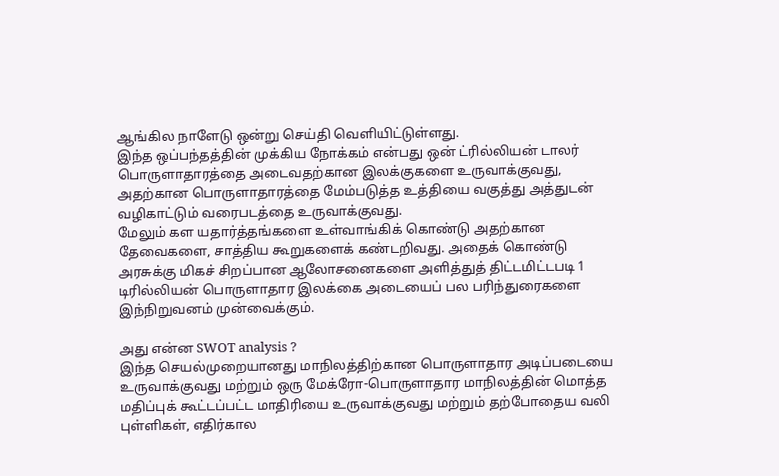ஆங்கில நாளேடு ஒன்று செய்தி வெளியிட்டுள்ளது.
இந்த ஒப்பந்தத்தின் முக்கிய நோக்கம் என்பது ஒன் ட்ரில்லியன் டாலர் பொருளாதாரத்தை அடைவதற்கான இலக்குகளை உருவாக்குவது, அதற்கான பொருளாதாரத்தை மேம்படுத்த உத்தியை வகுத்து அத்துடன் வழிகாட்டும் வரைபடத்தை உருவாக்குவது.
மேலும் கள யதார்த்தங்களை உள்வாங்கிக் கொண்டு அதற்கான தேவைகளை, சாத்திய கூறுகளைக் கண்டறிவது. அதைக் கொண்டு அரசுக்கு மிகச் சிறப்பான ஆலோசனைகளை அளித்துத் திட்டமிட்டபடி 1 டிரில்லியன் பொருளாதார இலக்கை அடையைப் பல பரிந்துரைகளை இந்நிறுவனம் முன்வைக்கும்.

அது என்ன SWOT analysis ?
இந்த செயல்முறையானது மாநிலத்திற்கான பொருளாதார அடிப்படையை உருவாக்குவது மற்றும் ஒரு மேக்ரோ-பொருளாதார மாநிலத்தின் மொத்த மதிப்புக் கூட்டப்பட்ட மாதிரியை உருவாக்குவது மற்றும் தற்போதைய வலி புள்ளிகள், எதிர்கால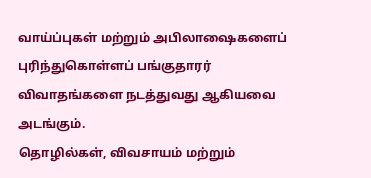வாய்ப்புகள் மற்றும் அபிலாஷைகளைப் புரிந்துகொள்ளப் பங்குதாரர் விவாதங்களை நடத்துவது ஆகியவை அடங்கும்.
தொழில்கள், விவசாயம் மற்றும்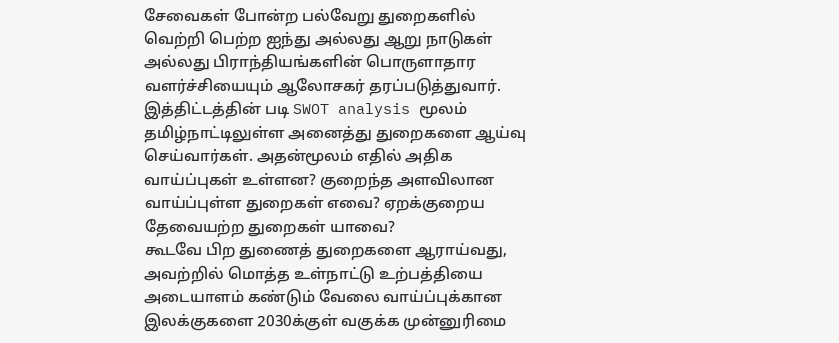சேவைகள் போன்ற பல்வேறு துறைகளில் வெற்றி பெற்ற ஐந்து அல்லது ஆறு நாடுகள் அல்லது பிராந்தியங்களின் பொருளாதார வளர்ச்சியையும் ஆலோசகர் தரப்படுத்துவார்.
இத்திட்டத்தின் படி SWOT analysis மூலம் தமிழ்நாட்டிலுள்ள அனைத்து துறைகளை ஆய்வு செய்வார்கள். அதன்மூலம் எதில் அதிக வாய்ப்புகள் உள்ளன? குறைந்த அளவிலான வாய்ப்புள்ள துறைகள் எவை? ஏறக்குறைய தேவையற்ற துறைகள் யாவை?
கூடவே பிற துணைத் துறைகளை ஆராய்வது, அவற்றில் மொத்த உள்நாட்டு உற்பத்தியை அடையாளம் கண்டும் வேலை வாய்ப்புக்கான இலக்குகளை 2030க்குள் வகுக்க முன்னுரிமை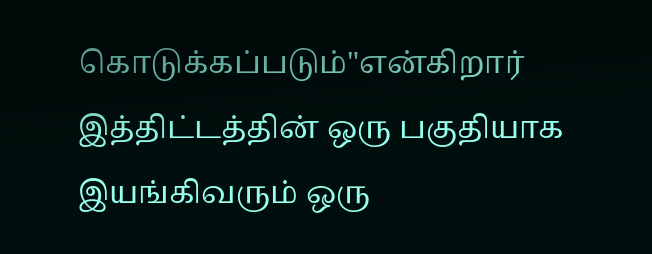கொடுக்கப்படும்"என்கிறார் இத்திட்டத்தின் ஒரு பகுதியாக இயங்கிவரும் ஒரு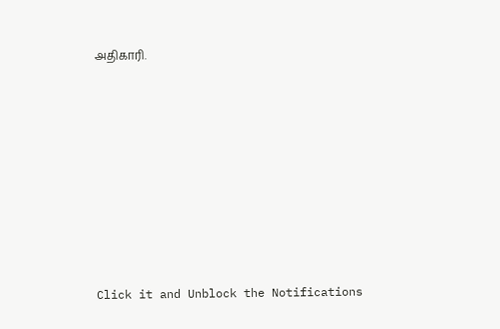அதிகாரி.












Click it and Unblock the Notifications